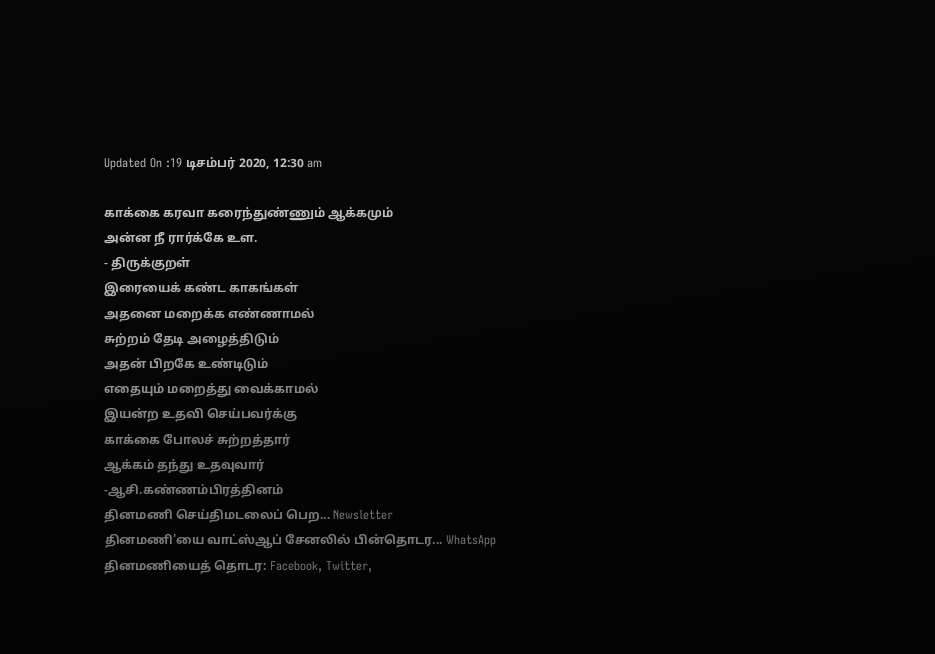Updated On :19 டிசம்பர் 2020, 12:30 am

காக்கை கரவா கரைந்துண்ணும் ஆக்கமும்
அன்ன நீ ரார்க்கே உள.
- திருக்குறள்
இரையைக் கண்ட காகங்கள்
அதனை மறைக்க எண்ணாமல்
சுற்றம் தேடி அழைத்திடும்
அதன் பிறகே உண்டிடும்
எதையும் மறைத்து வைக்காமல்
இயன்ற உதவி செய்பவர்க்கு
காக்கை போலச் சுற்றத்தார்
ஆக்கம் தந்து உதவுவார்
-ஆசி.கண்ணம்பிரத்தினம்
தினமணி செய்திமடலைப் பெற... Newsletter
தினமணி'யை வாட்ஸ்ஆப் சேனலில் பின்தொடர... WhatsApp
தினமணியைத் தொடர: Facebook, Twitter,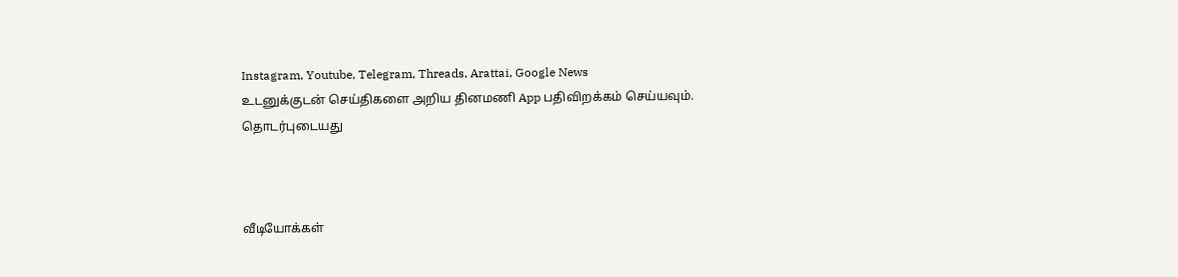Instagram, Youtube, Telegram, Threads, Arattai, Google News
உடனுக்குடன் செய்திகளை அறிய தினமணி App பதிவிறக்கம் செய்யவும்.
தொடர்புடையது



வீடியோக்கள்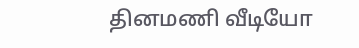தினமணி வீடியோ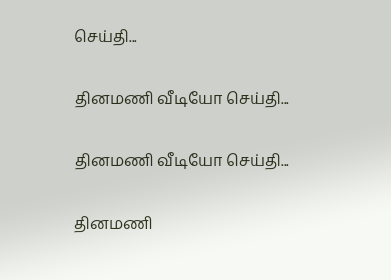செய்தி...

தினமணி வீடியோ செய்தி...

தினமணி வீடியோ செய்தி...

தினமணி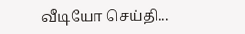வீடியோ செய்தி...